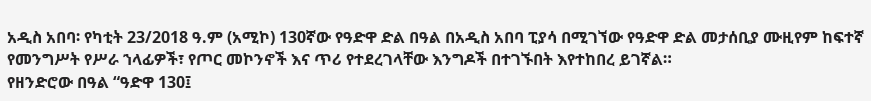አዲስ አበባ፡ የካቲት 23/2018 ዓ.ም (አሚኮ) 130ኛው የዓድዋ ድል በዓል በአዲስ አበባ ፒያሳ በሚገኘው የዓድዋ ድል መታሰቢያ ሙዚየም ከፍተኛ የመንግሥት የሥራ ኀላፊዎች፣ የጦር መኮንኖች እና ጥሪ የተደረገላቸው እንግዶች በተገኙበት እየተከበረ ይገኛል።
የዘንድሮው በዓል “ዓድዋ 130፤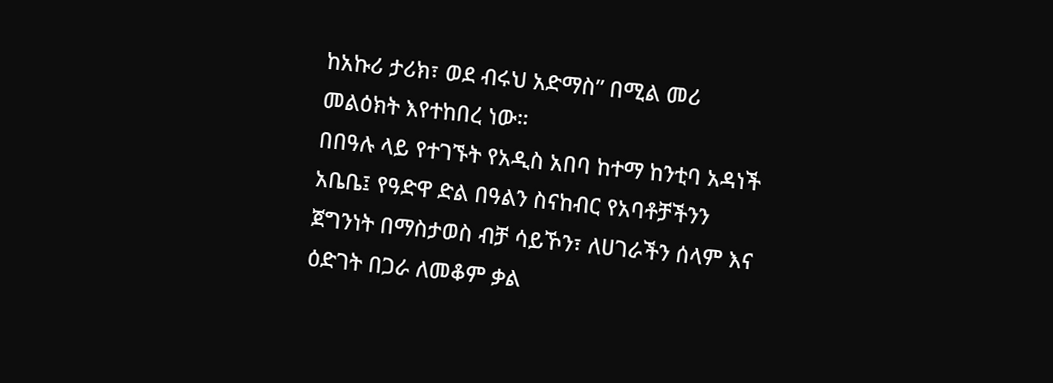ከአኩሪ ታሪክ፣ ወደ ብሩህ አድማስ” በሚል መሪ መልዕክት እየተከበረ ነው።
በበዓሉ ላይ የተገኙት የአዲስ አበባ ከተማ ከንቲባ አዳነች አቤቤ፤ የዓድዋ ድል በዓልን ስናከብር የአባቶቻችንን ጀግንነት በማስታወስ ብቻ ሳይኾን፣ ለሀገራችን ሰላም እና ዕድገት በጋራ ለመቆም ቃል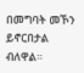በመግባት መኾን ይኖርበታል ብለዋል።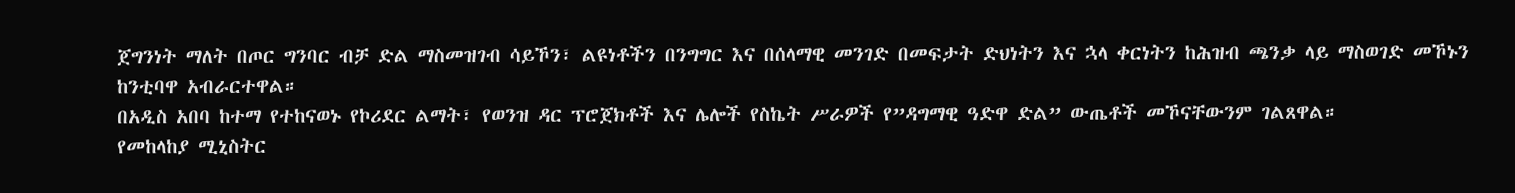ጀግንነት ማለት በጦር ግንባር ብቻ ድል ማስመዝገብ ሳይኾን፣ ልዩነቶችን በንግግር እና በሰላማዊ መንገድ በመፍታት ድህነትን እና ኋላ ቀርነትን ከሕዝብ ጫንቃ ላይ ማስወገድ መኾኑን ከንቲባዋ አብራርተዋል።
በአዲስ አበባ ከተማ የተከናወኑ የኮሪደር ልማት፣ የወንዝ ዳር ፕሮጀክቶች እና ሌሎች የስኬት ሥራዎች የ”ዳግማዊ ዓድዋ ድል” ውጤቶች መኾናቸውንም ገልጸዋል።
የመከላከያ ሚኒስትር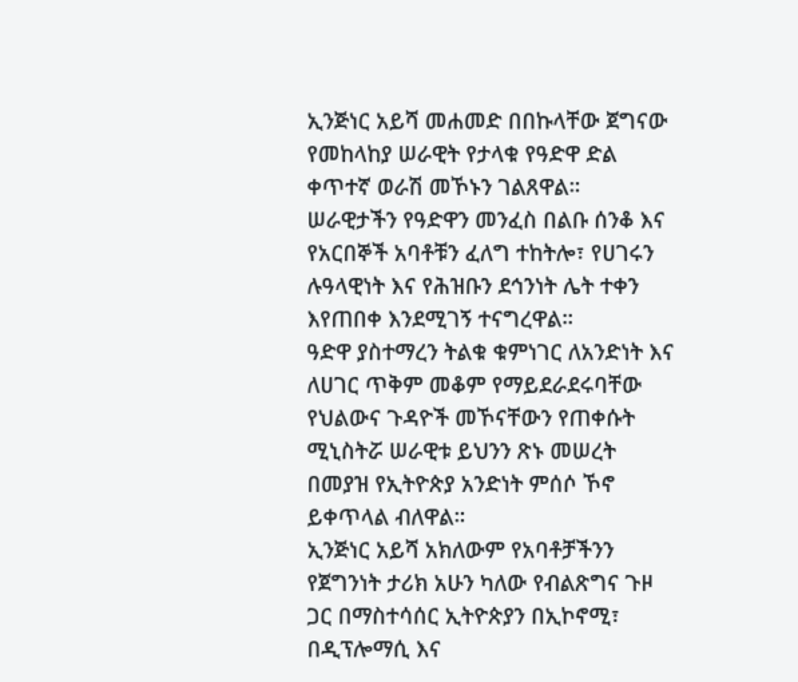ኢንጅነር አይሻ መሐመድ በበኩላቸው ጀግናው የመከላከያ ሠራዊት የታላቁ የዓድዋ ድል ቀጥተኛ ወራሽ መኾኑን ገልጸዋል።
ሠራዊታችን የዓድዋን መንፈስ በልቡ ሰንቆ እና የአርበኞች አባቶቹን ፈለግ ተከትሎ፣ የሀገሩን ሉዓላዊነት እና የሕዝቡን ደኅንነት ሌት ተቀን እየጠበቀ እንደሚገኝ ተናግረዋል።
ዓድዋ ያስተማረን ትልቁ ቁምነገር ለአንድነት እና ለሀገር ጥቅም መቆም የማይደራደሩባቸው የህልውና ጉዳዮች መኾናቸውን የጠቀሱት ሚኒስትሯ ሠራዊቱ ይህንን ጽኑ መሠረት በመያዝ የኢትዮጵያ አንድነት ምሰሶ ኾኖ ይቀጥላል ብለዋል።
ኢንጅነር አይሻ አክለውም የአባቶቻችንን የጀግንነት ታሪክ አሁን ካለው የብልጽግና ጉዞ ጋር በማስተሳሰር ኢትዮጵያን በኢኮኖሚ፣ በዲፕሎማሲ እና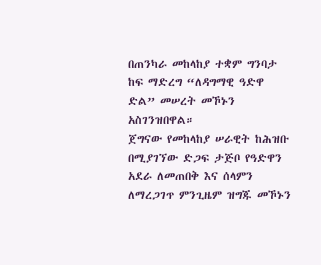በጠንካራ መከላከያ ተቋም ግንባታ ከፍ ማድረግ “ለዳግማዊ ዓድዋ ድል” መሠረት መኾኑን አስገንዝበዋል።
ጀግናው የመከላከያ ሠራዊት ከሕዝቡ በሚያገኘው ድጋፍ ታጅቦ የዓድዋን አደራ ለመጠበቅ እና ሰላምን ለማረጋገጥ ምንጊዜም ዝግጁ መኾኑን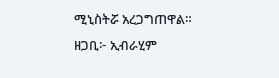ሚኒስትሯ አረጋግጠዋል።
ዘጋቢ፦ ኢብራሂም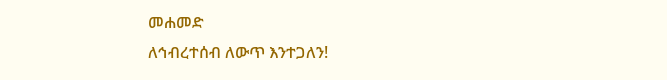መሐመድ
ለኅብረተሰብ ለውጥ እንተጋለን!